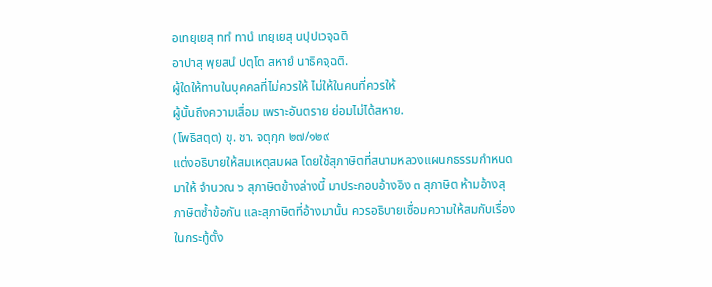อเทยฺเยสุ ททํ ทานํ เทยฺเยสุ นปฺปเวจฺฉติ
อาปาสุ พฺยสนํ ปตฺโต สหายํ นาธิคจฺฉติ.
ผู้ใดให้ทานในบุคคลที่ไม่ควรให้ ไม่ให้ในคนที่ควรให้
ผู้นั้นถึงความเสื่อม เพราะอันตราย ย่อมไม่ได้สหาย.
(โพธิสตฺต) ขุ. ชา. จตุกฺก ๒๗/๑๒๙
แต่งอธิบายให้สมเหตุสมผล โดยใช้สุภาษิตที่สนามหลวงแผนกธรรมกำหนดมาให้ จำนวณ ๖ สุภาษิตข้างล่างนี้ มาประกอบอ้างอิง ๓ สุภาษิต ห้ามอ้างสุภาษิตซ้ำข้อกัน และสุภาษิตที่อ้างมานั้น ควรอธิบายเชื่อมความให้สมกับเรื่องในกระทู้ตั้ง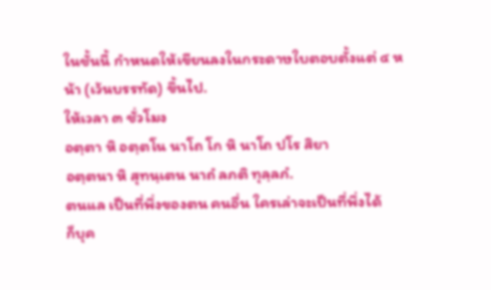ในชั้นนี้ กำหนดให้เขียนลงในกระดาษใบตอบตั้งแต่ ๔ หน้า (เว้นบรรทัด) ขึ้นไป.
ให้เวลา ๓ ชั่วโมง
อตฺตา หิ อตฺตโน นาโถ โก หิ นาโถ ปโร สิยา
อตฺตนา หิ สุทนฺเตน นาถํ ลภติ ทุลฺลภํ.
ตนแล เป็นที่พึ่งของตน คนอื่น ใครเล่าจะเป็นที่พึ่งได้
ก็บุค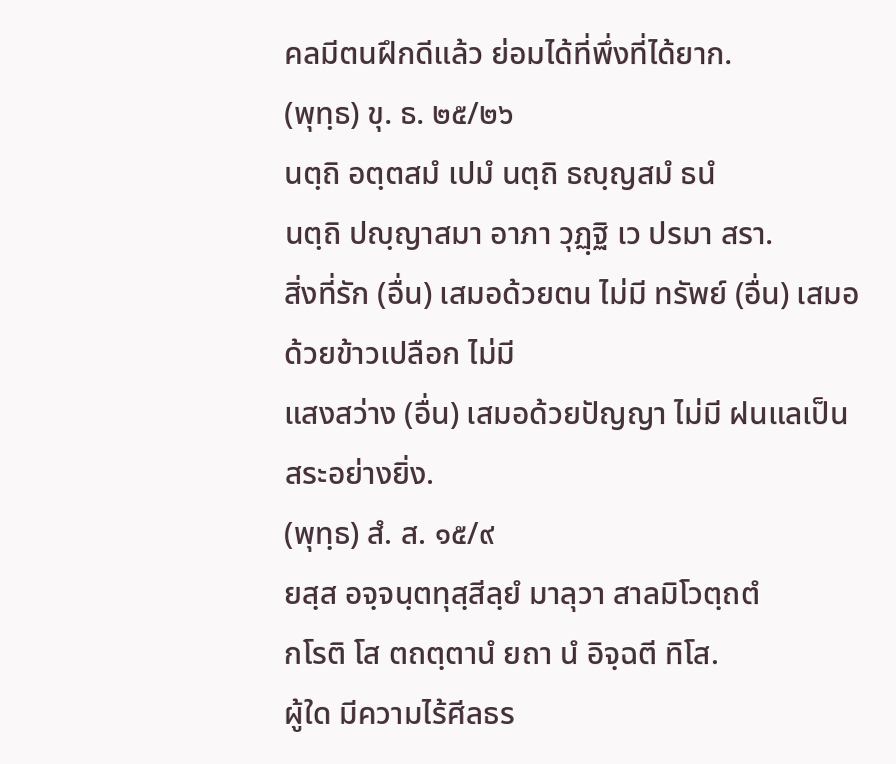คลมีตนฝึกดีแล้ว ย่อมได้ที่พึ่งที่ได้ยาก.
(พุทฺธ) ขุ. ธ. ๒๕/๒๖
นตฺถิ อตฺตสมํ เปมํ นตฺถิ ธญฺญสมํ ธนํ
นตฺถิ ปญฺญาสมา อาภา วุฏฺฐิ เว ปรมา สรา.
สิ่งที่รัก (อื่น) เสมอด้วยตน ไม่มี ทรัพย์ (อื่น) เสมอด้วยข้าวเปลือก ไม่มี
แสงสว่าง (อื่น) เสมอด้วยปัญญา ไม่มี ฝนแลเป็นสระอย่างยิ่ง.
(พุทฺธ) สํ. ส. ๑๕/๙
ยสฺส อจฺจนฺตทุสฺสีลฺยํ มาลุวา สาลมิโวตฺถตํ
กโรติ โส ตถตฺตานํ ยถา นํ อิจฺฉตี ทิโส.
ผู้ใด มีความไร้ศีลธร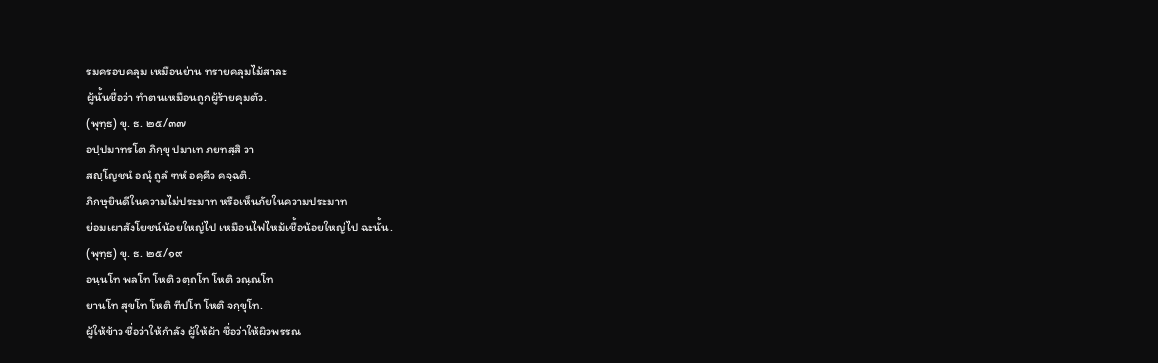รมครอบคลุม เหมือนย่าน ทรายคลุมไม้สาละ
ผู้นั้นชื่อว่า ทำตนเหมือนถูกผู้ร้ายคุมตัว.
(พุทฺธ) ขุ. ธ. ๒๕/๓๗
อปฺปมาทรโต ภิกฺขุ ปมาเท ภยทสฺสิ วา
สญฺโญชนํ อณุํ ถูลํ ฑหํ อคฺคีว คจฺฉติ.
ภิกษุยินดีในความไม่ประมาท หรือเห็นภัยในความประมาท
ย่อมเผาสังโยชน์น้อยใหญ่ไป เหมือนไฟไหม้เชื้อน้อยใหญ่ไป ฉะนั้น.
(พุทฺธ) ขุ. ธ. ๒๕/๑๙
อนฺนโท พลโท โหติ วตฺถโท โหติ วณฺณโท
ยานโท สุขโท โหติ ทีปโท โหติ จกฺขุโท.
ผู้ให้ข้าว ชื่อว่าให้กำลัง ผู้ให้ผ้า ชื่อว่าให้ผิวพรรณ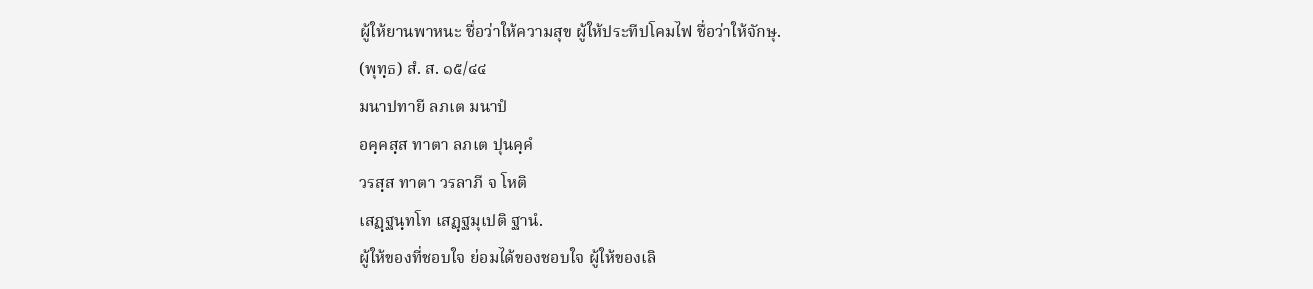ผู้ให้ยานพาหนะ ชื่อว่าให้ความสุข ผู้ให้ประทีปโคมไฟ ชื่อว่าให้จักษุ.
(พุทฺธ) สํ. ส. ๑๕/๔๔
มนาปทายี ลภเต มนาปํ
อคฺคสฺส ทาตา ลภเต ปุนคฺคํ
วรสฺส ทาตา วรลาภี จ โหติ
เสฏฺฐนฺทโท เสฏฺฐมุเปติ ฐานํ.
ผู้ให้ของที่ชอบใจ ย่อมได้ของชอบใจ ผู้ให้ของเลิ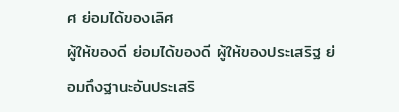ศ ย่อมได้ของเลิศ
ผู้ให้ของดี ย่อมได้ของดี ผู้ให้ของประเสริฐ ย่อมถึงฐานะอันประเสริ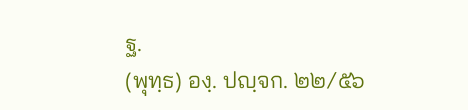ฐ.
(พุทฺธ) องฺ. ปญฺจก. ๒๒/๕๖